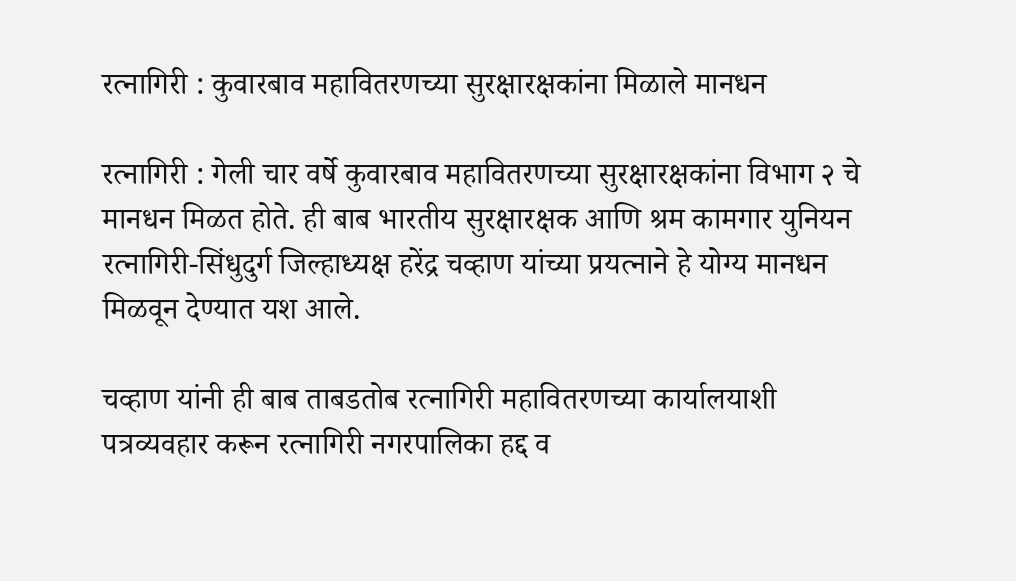रत्नागिरी : कुवारबाव महावितरणच्या सुरक्षारक्षकांना मिळाले मानधन

रत्नागिरी : गेली चार वर्षे कुवारबाव महावितरणच्या सुरक्षारक्षकांना विभाग २ चे मानधन मिळत होते. ही बाब भारतीय सुरक्षारक्षक आणि श्रम कामगार युनियन रत्नागिरी-सिंधुदुर्ग जिल्हाध्यक्ष हरेंद्र चव्हाण यांच्या प्रयत्नाने हे योग्य मानधन मिळवून देण्यात यश आले.

चव्हाण यांनी ही बाब ताबडतोब रत्नागिरी महावितरणच्या कार्यालयाशी पत्रव्यवहार करून रत्नागिरी नगरपालिका हद्द व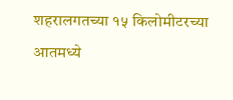शहरालगतच्या १५ किलोमीटरच्या आतमध्ये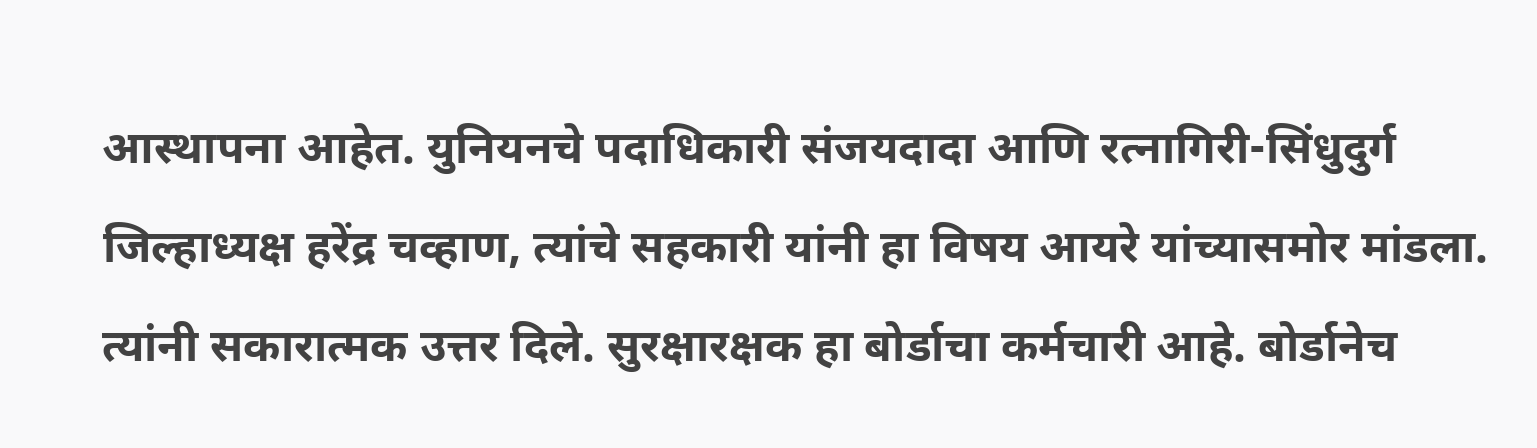आस्थापना आहेत. युनियनचे पदाधिकारी संजयदादा आणि रत्नागिरी-सिंधुदुर्ग जिल्हाध्यक्ष हरेंद्र चव्हाण, त्यांचे सहकारी यांनी हा विषय आयरे यांच्यासमोर मांडला. त्यांनी सकारात्मक उत्तर दिले. सुरक्षारक्षक हा बोर्डाचा कर्मचारी आहे. बोर्डानेच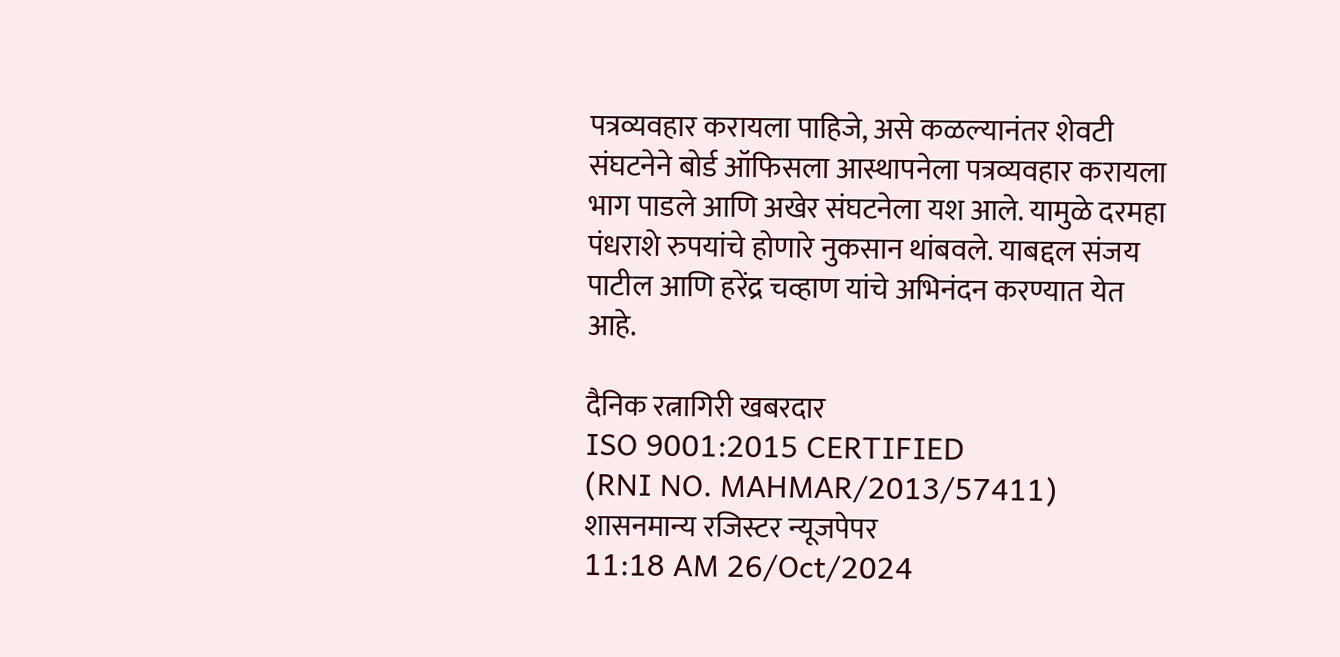पत्रव्यवहार करायला पाहिजे, असे कळल्यानंतर शेवटी संघटनेने बोर्ड ऑफिसला आस्थापनेला पत्रव्यवहार करायला भाग पाडले आणि अखेर संघटनेला यश आले. यामुळे दरमहा पंधराशे रुपयांचे होणारे नुकसान थांबवले. याबद्दल संजय पाटील आणि हरेंद्र चव्हाण यांचे अभिनंदन करण्यात येत आहे.

दैनिक रत्नागिरी खबरदार
ISO 9001:2015 CERTIFIED
(RNI NO. MAHMAR/2013/57411)
शासनमान्य रजिस्टर न्यूजपेपर
11:18 AM 26/Oct/2024